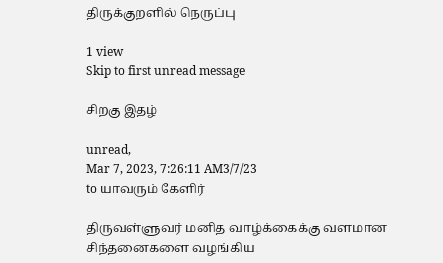திருக்குறளில் நெருப்பு

1 view
Skip to first unread message

சிறகு இதழ்

unread,
Mar 7, 2023, 7:26:11 AM3/7/23
to யாவரும் கேளிர்

திருவள்ளுவர் மனித வாழ்க்கைக்கு வளமான சிந்தனைகளை வழங்கிய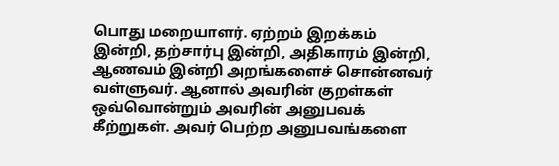பொது மறையாளர். ஏற்றம் இறக்கம் இன்றி, தற்சார்பு இன்றி, அதிகாரம் இன்றி, ஆணவம் இன்றி அறங்களைச் சொன்னவர் வள்ளுவர். ஆனால் அவரின் குறள்கள் ஒவ்வொன்றும் அவரின் அனுபவக் கீற்றுகள். அவர் பெற்ற அனுபவங்களை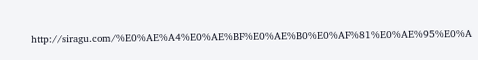http://siragu.com/%E0%AE%A4%E0%AE%BF%E0%AE%B0%E0%AF%81%E0%AE%95%E0%A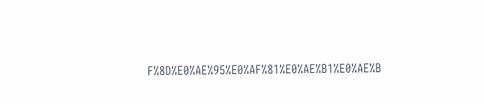F%8D%E0%AE%95%E0%AF%81%E0%AE%B1%E0%AE%B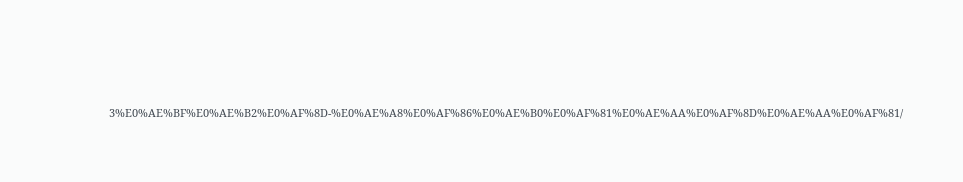3%E0%AE%BF%E0%AE%B2%E0%AF%8D-%E0%AE%A8%E0%AF%86%E0%AE%B0%E0%AF%81%E0%AE%AA%E0%AF%8D%E0%AE%AA%E0%AF%81/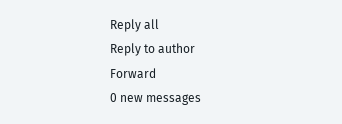Reply all
Reply to author
Forward
0 new messages